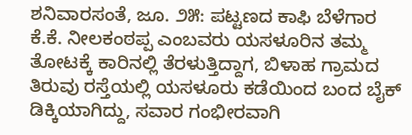ಶನಿವಾರಸಂತೆ, ಜೂ. ೨೫: ಪಟ್ಟಣದ ಕಾಫಿ ಬೆಳೆಗಾರ ಕೆ.ಕೆ. ನೀಲಕಂಠಪ್ಪ ಎಂಬವರು ಯಸಳೂರಿನ ತಮ್ಮ ತೋಟಕ್ಕೆ ಕಾರಿನಲ್ಲಿ ತೆರಳುತ್ತಿದ್ದಾಗ, ಬಿಳಾಹ ಗ್ರಾಮದ ತಿರುವು ರಸ್ತೆಯಲ್ಲಿ ಯಸಳೂರು ಕಡೆಯಿಂದ ಬಂದ ಬೈಕ್ ಡಿಕ್ಕಿಯಾಗಿದ್ದು, ಸವಾರ ಗಂಭೀರವಾಗಿ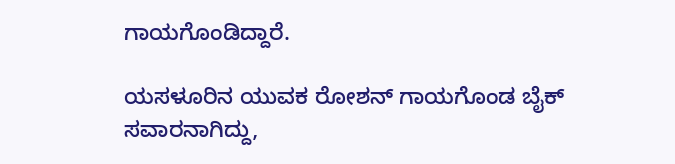ಗಾಯಗೊಂಡಿದ್ದಾರೆ.

ಯಸಳೂರಿನ ಯುವಕ ರೋಶನ್ ಗಾಯಗೊಂಡ ಬೈಕ್ ಸವಾರನಾಗಿದ್ದು,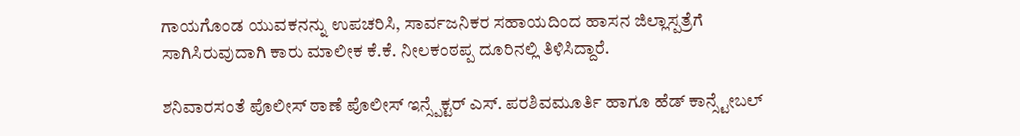ಗಾಯಗೊಂಡ ಯುವಕನನ್ನು ಉಪಚರಿಸಿ, ಸಾರ್ವಜನಿಕರ ಸಹಾಯದಿಂದ ಹಾಸನ ಜಿಲ್ಲಾಸ್ಪತ್ರೆಗೆ ಸಾಗಿಸಿರುವುದಾಗಿ ಕಾರು ಮಾಲೀಕ ಕೆ.ಕೆ. ನೀಲಕಂಠಪ್ಪ ದೂರಿನಲ್ಲಿ ತಿಳಿಸಿದ್ದಾರೆ.

ಶನಿವಾರಸಂತೆ ಪೊಲೀಸ್ ಠಾಣೆ ಪೊಲೀಸ್ ಇನ್ಸ್ಪೆಕ್ಟರ್ ಎಸ್. ಪರಶಿವಮೂರ್ತಿ ಹಾಗೂ ಹೆಡ್ ಕಾನ್ಸ್ಟೇಬಲ್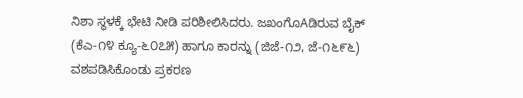ನಿಶಾ ಸ್ಥಳಕ್ಕೆ ಭೇಟಿ ನೀಡಿ ಪರಿಶೀಲಿಸಿದರು. ಜಖಂಗೊAಡಿರುವ ಬೈಕ್ (ಕೆಎ-೧೪ ಕ್ಯೂ-೬೦೭೫) ಹಾಗೂ ಕಾರನ್ನು (ಜಿಜೆ-೧೨, ಜೆ-೧೬೯೬) ವಶಪಡಿಸಿಕೊಂಡು ಪ್ರಕರಣ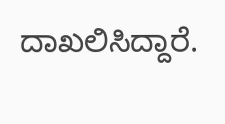ದಾಖಲಿಸಿದ್ದಾರೆ.